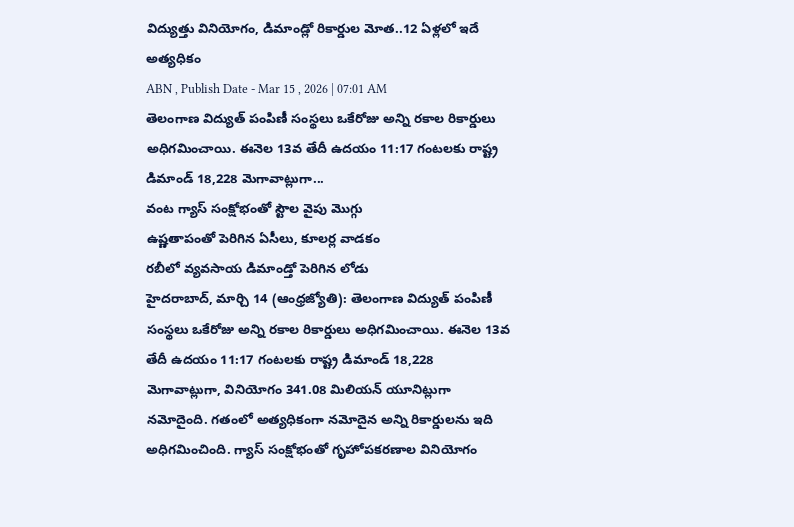విద్యుత్తు వినియోగం, డిమాండ్లో రికార్డుల మోత..12 ఏళ్లలో ఇదే అత్యధికం
ABN , Publish Date - Mar 15 , 2026 | 07:01 AM
తెలంగాణ విద్యుత్ పంపిణీ సంస్థలు ఒకేరోజు అన్ని రకాల రికార్డులు అధిగమించాయి. ఈనెల 13వ తేదీ ఉదయం 11:17 గంటలకు రాష్ట్ర డిమాండ్ 18,228 మెగావాట్లుగా...
వంట గ్యాస్ సంక్షోభంతో స్టౌల వైపు మొగ్గు
ఉష్ణతాపంతో పెరిగిన ఏసీలు, కూలర్ల వాడకం
రబీలో వ్యవసాయ డిమాండ్తో పెరిగిన లోడు
హైదరాబాద్, మార్చి 14 (ఆంధ్రజ్యోతి): తెలంగాణ విద్యుత్ పంపిణీ సంస్థలు ఒకేరోజు అన్ని రకాల రికార్డులు అధిగమించాయి. ఈనెల 13వ తేదీ ఉదయం 11:17 గంటలకు రాష్ట్ర డిమాండ్ 18,228 మెగావాట్లుగా, వినియోగం 341.08 మిలియన్ యూనిట్లుగా నమోదైంది. గతంలో అత్యధికంగా నమోదైన అన్ని రికార్డులను ఇది అధిగమించింది. గ్యాస్ సంక్షోభంతో గృహోపకరణాల వినియోగం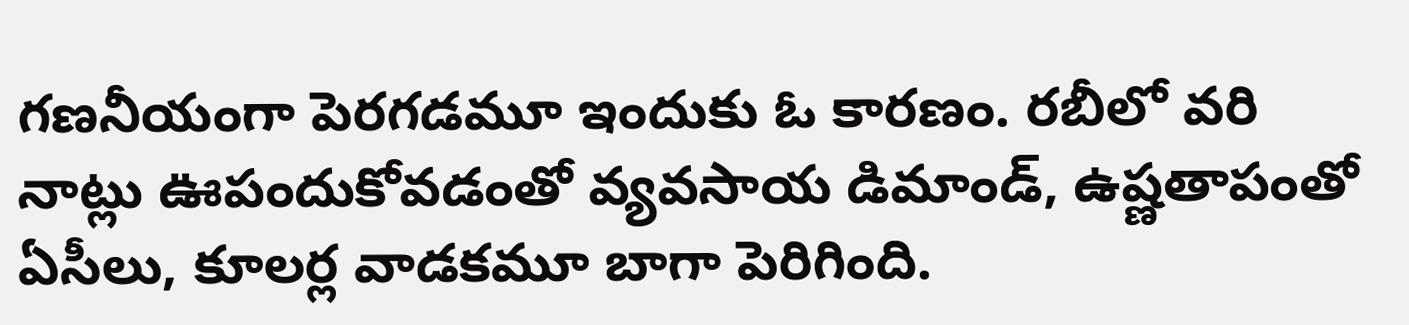గణనీయంగా పెరగడమూ ఇందుకు ఓ కారణం. రబీలో వరి నాట్లు ఊపందుకోవడంతో వ్యవసాయ డిమాండ్, ఉష్ణతాపంతో ఏసీలు, కూలర్ల వాడకమూ బాగా పెరిగింది.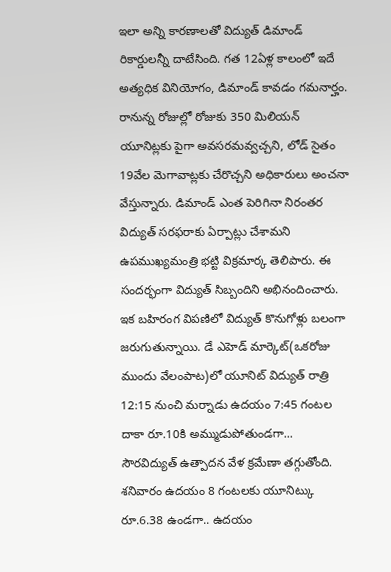ఇలా అన్ని కారణాలతో విద్యుత్ డిమాండ్ రికార్డులన్నీ దాటేసింది. గత 12ఏళ్ల కాలంలో ఇదే అత్యధిక వినియోగం, డిమాండ్ కావడం గమనార్హం. రానున్న రోజుల్లో రోజుకు 350 మిలియన్ యూనిట్లకు పైగా అవసరమవ్వచ్చని, లోడ్ సైతం 19వేల మెగావాట్లకు చేరొచ్చని అధికారులు అంచనా వేస్తున్నారు. డిమాండ్ ఎంత పెరిగినా నిరంతర విద్యుత్ సరఫరాకు ఏర్పాట్లు చేశామని ఉపముఖ్యమంత్రి భట్టి విక్రమార్క తెలిపారు. ఈ సందర్భంగా విద్యుత్ సిబ్బందిని అభినందించారు. ఇక బహిరంగ విపణిలో విద్యుత్ కొనుగోళ్లు బలంగా జరుగుతున్నాయి. డే ఎహెడ్ మార్కెట్(ఒకరోజు ముందు వేలంపాట)లో యూనిట్ విద్యుత్ రాత్రి 12:15 నుంచి మర్నాడు ఉదయం 7:45 గంటల దాకా రూ.10కి అమ్ముడుపోతుండగా... సౌరవిద్యుత్ ఉత్పాదన వేళ క్రమేణా తగ్గుతోంది. శనివారం ఉదయం 8 గంటలకు యూనిట్కు రూ.6.38 ఉండగా.. ఉదయం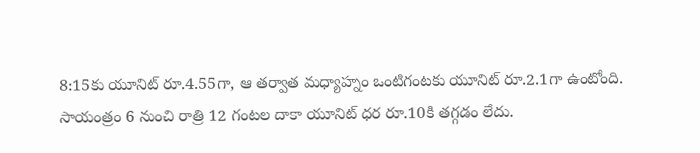8:15కు యూనిట్ రూ.4.55గా, ఆ తర్వాత మధ్యాహ్నం ఒంటిగంటకు యూనిట్ రూ.2.1గా ఉంటోంది. సాయంత్రం 6 నుంచి రాత్రి 12 గంటల దాకా యూనిట్ ధర రూ.10కి తగ్గడం లేదు.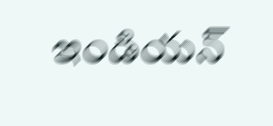ఇండియన్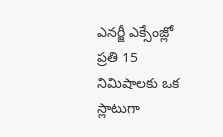ఎనర్జీ ఎక్సేంజ్లో ప్రతి 15 నిమిషాలకు ఒక స్లాటుగా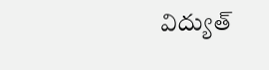విద్యుత్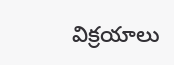విక్రయాలు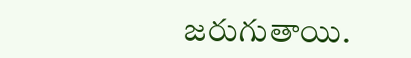జరుగుతాయి.